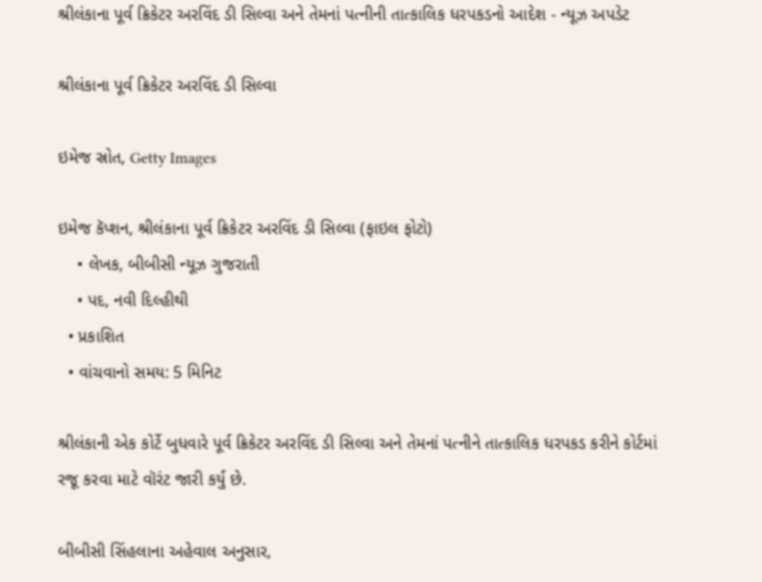શ્રીલંકાના પૂર્વ ક્રિકેટર અરવિંદ ડી સિલ્વા અને તેમનાં પત્નીની તાત્કાલિક ધરપકડનો આદેશ - ન્યૂઝ અપડેટ

શ્રીલંકાના પૂર્વ ક્રિકેટર અરવિંદ ડી સિલ્વા

ઇમેજ સ્રોત, Getty Images

ઇમેજ કૅપ્શન, શ્રીલંકાના પૂર્વ ક્રિકેટર અરવિંદ ડી સિલ્વા (ફાઇલ ફોટો)
    • લેખક, બીબીસી ન્યૂઝ ગુજરાતી
    • પદ, નવી દિલ્હીથી
  • પ્રકાશિત
  • વાંચવાનો સમય: 5 મિનિટ

શ્રીલંકાની એક કોર્ટે બુધવારે પૂર્વ ક્રિકેટર અરવિંદ ડી સિલ્વા અને તેમનાં પત્નીને તાત્કાલિક ધરપકડ કરીને કોર્ટમાં રજૂ કરવા માટે વૉરંટ જારી કર્યું છે.

બીબીસી સિંહલાના અહેવાલ અનુસાર,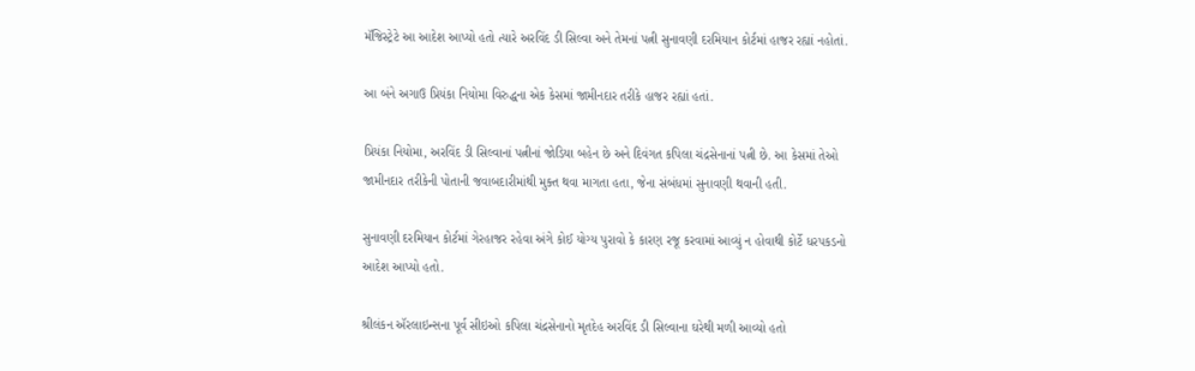મૅજિસ્ટ્રેટે આ આદેશ આપ્યો હતો ત્યારે અરવિંદ ડી સિલ્વા અને તેમનાં પત્ની સુનાવણી દરમિયાન કોર્ટમાં હાજર રહ્યાં નહોતાં.

આ બંને અગાઉ પ્રિયંકા નિયોમા વિરુદ્ધના એક કેસમાં જામીનદાર તરીકે હાજર રહ્યાં હતાં.

પ્રિયંકા નિયોમા, અરવિંદ ડી સિલ્વાનાં પત્નીનાં જોડિયા બહેન છે અને દિવંગત કપિલા ચંદ્રસેનાનાં પત્ની છે. આ કેસમાં તેઓ જામીનદાર તરીકેની પોતાની જવાબદારીમાંથી મુક્ત થવા માગતા હતા, જેના સંબંધમાં સુનાવણી થવાની હતી.

સુનાવણી દરમિયાન કોર્ટમાં ગેરહાજર રહેવા અંગે કોઈ યોગ્ય પુરાવો કે કારણ રજૂ કરવામાં આવ્યું ન હોવાથી કોર્ટે ધરપકડનો આદેશ આપ્યો હતો.

શ્રીલંકન ઍરલાઇન્સના પૂર્વ સીઇઓ કપિલા ચંદ્રસેનાનો મૃતદેહ અરવિંદ ડી સિલ્વાના ઘરેથી મળી આવ્યો હતો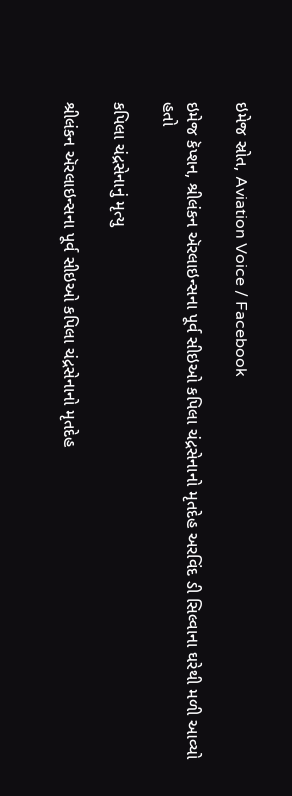ઇમેજ સ્રોત, Aviation Voice / Facebook

ઇમેજ કૅપ્શન, શ્રીલંકન ઍરલાઇન્સના પૂર્વ સીઇઓ કપિલા ચંદ્રસેનાનો મૃતદેહ અરવિંદ ડી સિલ્વાના ઘરેથી મળી આવ્યો હતો

કપિલા ચંદ્રસેનાનું મૃત્યુ

શ્રીલંકન ઍરલાઇન્સના પૂર્વ સીઇઓ કપિલા ચંદ્રસેનાનો મૃતદેહ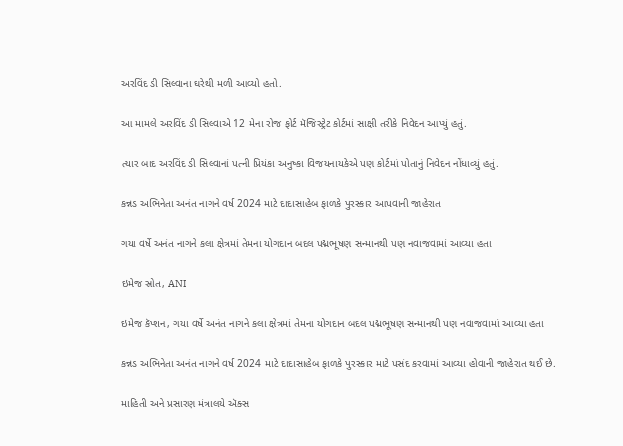અરવિંદ ડી સિલ્વાના ઘરેથી મળી આવ્યો હતો.

આ મામલે અરવિંદ ડી સિલ્વાએ 12 મેના રોજ ફોર્ટ મૅજિસ્ટ્રેટ કોર્ટમાં સાક્ષી તરીકે નિવેદન આપ્યું હતું.

ત્યાર બાદ અરવિંદ ડી સિલ્વાનાં પત્ની પ્રિયંકા અનુષ્કા વિજયનાયકેએ પણ કોર્ટમાં પોતાનું નિવેદન નોંધાવ્યું હતું.

કન્નડ અભિનેતા અનંત નાગને વર્ષ 2024 માટે દાદાસાહેબ ફાળકે પુરસ્કાર આપવાની જાહેરાત

ગયા વર્ષે અનંત નાગને કલા ક્ષેત્રમાં તેમના યોગદાન બદલ પદ્મભૂષણ સન્માનથી પણ નવાજવામાં આવ્યા હતા

ઇમેજ સ્રોત, ANI

ઇમેજ કૅપ્શન, ગયા વર્ષે અનંત નાગને કલા ક્ષેત્રમાં તેમના યોગદાન બદલ પદ્મભૂષણ સન્માનથી પણ નવાજવામાં આવ્યા હતા

કન્નડ અભિનેતા અનંત નાગને વર્ષ 2024 માટે દાદાસાહેબ ફાળકે પુરસ્કાર માટે પસંદ કરવામાં આવ્યા હોવાની જાહેરાત થઈ છે.

માહિતી અને પ્રસારણ મંત્રાલયે ઍક્સ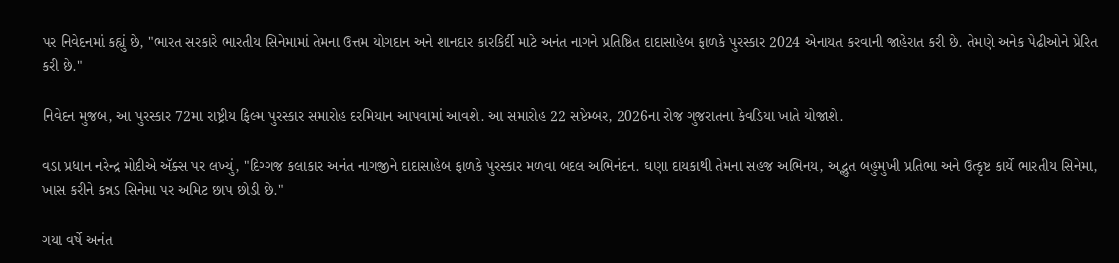પર નિવેદનમાં કહ્યું છે, "ભારત સરકારે ભારતીય સિનેમામાં તેમના ઉત્તમ યોગદાન અને શાનદાર કારકિર્દી માટે અનંત નાગને પ્રતિષ્ઠિત દાદાસાહેબ ફાળકે પુરસ્કાર 2024 એનાયત કરવાની જાહેરાત કરી છે. તેમણે અનેક પેઢીઓને પ્રેરિત કરી છે."

નિવેદન મુજબ, આ પુરસ્કાર 72મા રાષ્ટ્રીય ફિલ્મ પુરસ્કાર સમારોહ દરમિયાન આપવામાં આવશે. આ સમારોહ 22 સપ્ટેમ્બર, 2026ના રોજ ગુજરાતના કેવડિયા ખાતે યોજાશે.

વડા પ્રધાન નરેન્દ્ર મોદીએ ઍક્સ પર લખ્યું, "દિગ્ગજ કલાકાર અનંત નાગજીને દાદાસાહેબ ફાળકે પુરસ્કાર મળવા બદલ અભિનંદન. ઘણા દાયકાથી તેમના સહજ અભિનય, અદ્ભુત બહુમુખી પ્રતિભા અને ઉત્કૃષ્ટ કાર્યે ભારતીય સિનેમા, ખાસ કરીને કન્નડ સિનેમા પર અમિટ છાપ છોડી છે."

ગયા વર્ષે અનંત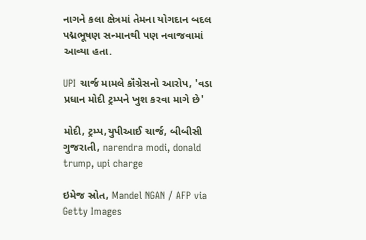નાગને કલા ક્ષેત્રમાં તેમના યોગદાન બદલ પદ્મભૂષણ સન્માનથી પણ નવાજવામાં આવ્યા હતા.

UPI ચાર્જ મામલે કૉંગ્રેસનો આરોપ, 'વડા પ્રધાન મોદી ટ્રમ્પને ખુશ કરવા માગે છે'

મોદી, ટ્રમ્પ,યુપીઆઈ ચાર્જ, બીબીસી ગુજરાતી, narendra modi, donald trump, upi charge

ઇમેજ સ્રોત, Mandel NGAN / AFP via Getty Images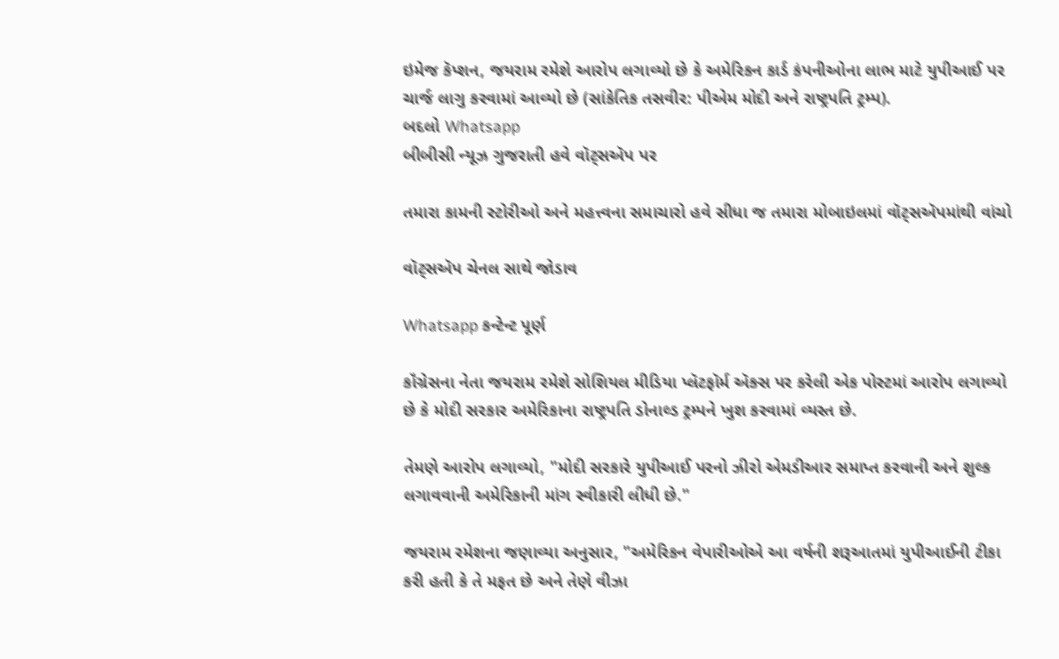ઇમેજ કૅપ્શન, જયરામ રમેશે આરોપ લગાવ્યો છે કે અમેરિકન કાર્ડ કંપનીઓના લાભ માટે યુપીઆઈ પર ચાર્જ લાગુ કરવામાં આવ્યો છે (સાંકેતિક તસવીર: પીએમ મોદી અને રાષ્ટ્રપતિ ટ્રમ્પ).
બદલો Whatsapp
બીબીસી ન્યૂઝ ગુજરાતી હવે વૉટ્સઍપ પર

તમારા કામની સ્ટોરીઓ અને મહત્ત્વના સમાચારો હવે સીધા જ તમારા મોબાઇલમાં વૉટ્સઍપમાંથી વાંચો

વૉટ્સઍપ ચેનલ સાથે જોડાવ

Whatsapp કન્ટેન્ટ પૂર્ણ

કૉંગ્રેસના નેતા જયરામ રમેશે સોશિયલ મીડિયા પ્લૅટફૉર્મ ઍક્સ પર કરેલી એક પોસ્ટમાં આરોપ લગાવ્યો છે કે મોદી સરકાર અમેરિકાના રાષ્ટ્રપતિ ડોનાલ્ડ ટ્રમ્પને ખુશ કરવામાં વ્યસ્ત છે.

તેમણે આરોપ લગાવ્યો, "મોદી સરકારે યુપીઆઈ પરનો ઝીરો એમડીઆર સમાપ્ત કરવાની અને શુલ્ક લગાવવાની અમેરિકાની માંગ સ્વીકારી લીધી છે."

જયરામ રમેશના જણાવ્યા અનુસાર, "અમેરિકન વેપારીઓએ આ વર્ષની શરૂઆતમાં યુપીઆઈની ટીકા કરી હતી કે તે મફત છે અને તેણે વીઝા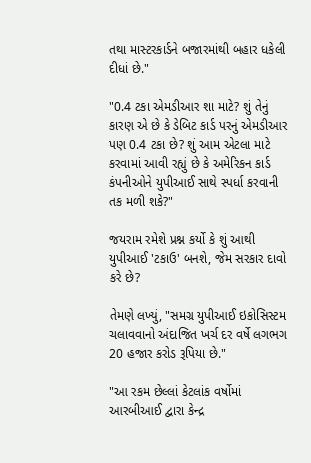તથા માસ્ટરકાર્ડને બજારમાંથી બહાર ધકેલી દીધાં છે."

"0.4 ટકા એમડીઆર શા માટે? શું તેનું કારણ એ છે કે ડેબિટ કાર્ડ પરનું એમડીઆર પણ 0.4 ટકા છે? શું આમ એટલા માટે કરવામાં આવી રહ્યું છે કે અમેરિકન કાર્ડ કંપનીઓને યુપીઆઈ સાથે સ્પર્ધા કરવાની તક મળી શકે?"

જયરામ રમેશે પ્રશ્ન કર્યો કે શું આથી યુપીઆઈ 'ટકાઉ' બનશે, જેમ સરકાર દાવો કરે છે?

તેમણે લખ્યું, "સમગ્ર યુપીઆઈ ઇકોસિસ્ટમ ચલાવવાનો અંદાજિત ખર્ચ દર વર્ષે લગભગ 20 હજાર કરોડ રૂપિયા છે."

"આ રકમ છેલ્લાં કેટલાંક વર્ષોમાં આરબીઆઈ દ્વારા કેન્દ્ર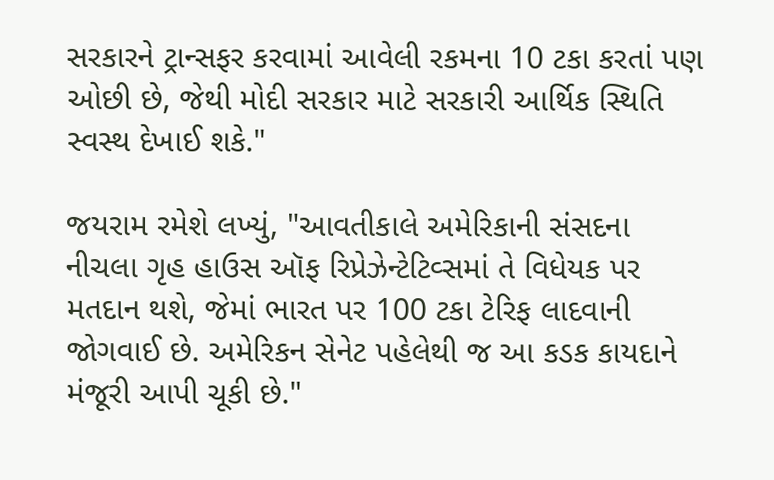સરકારને ટ્રાન્સફર કરવામાં આવેલી રકમના 10 ટકા કરતાં પણ ઓછી છે, જેથી મોદી સરકાર માટે સરકારી આર્થિક સ્થિતિ સ્વસ્થ દેખાઈ શકે."

જયરામ રમેશે લખ્યું, "આવતીકાલે અમેરિકાની સંસદના નીચલા ગૃહ હાઉસ ઑફ રિપ્રેઝેન્ટેટિવ્સમાં તે વિધેયક પર મતદાન થશે, જેમાં ભારત પર 100 ટકા ટેરિફ લાદવાની જોગવાઈ છે. અમેરિકન સેનેટ પહેલેથી જ આ કડક કાયદાને મંજૂરી આપી ચૂકી છે."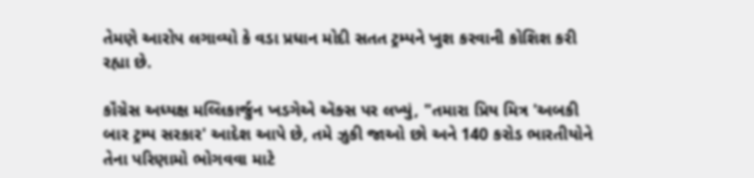તેમણે આરોપ લગાવ્યો કે વડા પ્રધાન મોદી સતત ટ્રમ્પને ખુશ કરવાની કોશિશ કરી રહ્યા છે.

કૉંગ્રેસ અધ્યક્ષ મલ્લિકાર્જુન ખડગેએ ઍક્સ પર લખ્યું, "તમારા પ્રિય મિત્ર 'અબકી બાર ટ્રમ્પ સરકાર' આદેશ આપે છે, તમે ઝુકી જાઓ છો અને 140 કરોડ ભારતીયોને તેના પરિણામો ભોગવવા માટે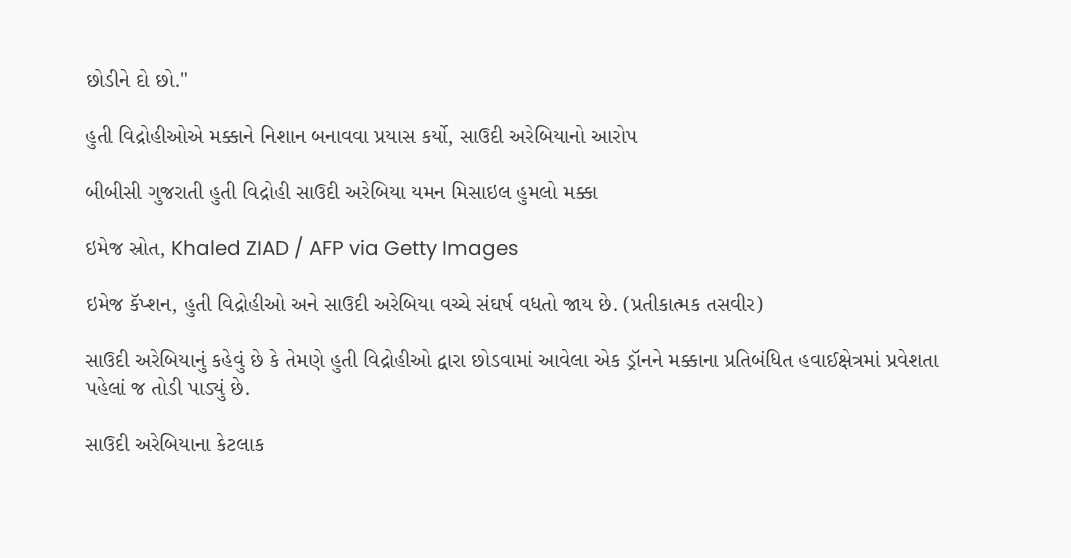છોડીને દો છો."

હુતી વિદ્રોહીઓએ મક્કાને નિશાન બનાવવા પ્રયાસ કર્યો, સાઉદી અરેબિયાનો આરોપ

બીબીસી ગુજરાતી હુતી વિદ્રોહી સાઉદી અરેબિયા યમન મિસાઇલ હુમલો મક્કા

ઇમેજ સ્રોત, Khaled ZIAD / AFP via Getty Images

ઇમેજ કૅપ્શન, હુતી વિદ્રોહીઓ અને સાઉદી અરેબિયા વચ્ચે સંઘર્ષ વધતો જાય છે. (પ્રતીકાત્મક તસવીર)

સાઉદી અરેબિયાનું કહેવું છે કે તેમણે હુતી વિદ્રોહીઓ દ્વારા છોડવામાં આવેલા એક ડ્રૉનને મક્કાના પ્રતિબંધિત હવાઈક્ષેત્રમાં પ્રવેશતા પહેલાં જ તોડી પાડ્યું છે.

સાઉદી અરેબિયાના કેટલાક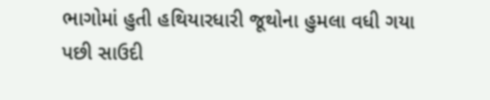ભાગોમાં હુતી હથિયારધારી જૂથોના હુમલા વધી ગયા પછી સાઉદી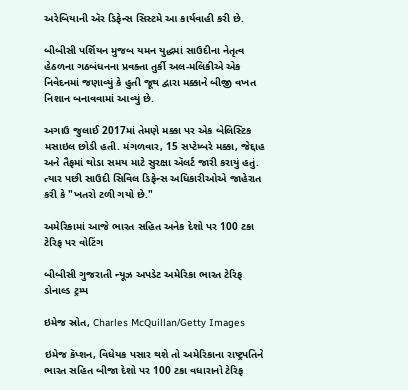અરેબિયાની ઍર ડિફેન્સ સિસ્ટમે આ કાર્યવાહી કરી છે.

બીબીસી પર્શિયન મુજબ યમન યુદ્ધમાં સાઉદીના નેતૃત્વ હેઠળના ગઠબંધનના પ્રવક્તા તુર્કી અલ-મલિકીએ એક નિવેદનમાં જણાવ્યું કે હુતી જૂથ દ્વારા મક્કાને બીજી વખત નિશાન બનાવવામાં આવ્યું છે.

અગાઉ જુલાઈ 2017માં તેમણે મક્કા પર એક બેલિસ્ટિક મસાઇલ છોડી હતી. મંગળવાર, 15 સપ્ટેમ્બરે મક્કા, જેદ્દાહ અને તૈફમાં થોડા સમય માટે સુરક્ષા ઍલર્ટ જારી કરાયું હતું. ત્યાર પછી સાઉદી સિવિલ ડિફેન્સ અધિકારીઓએ જાહેરાત કરી કે "ખતરો ટળી ગયો છે."

અમેરિકામાં આજે ભારત સહિત અનેક દેશો પર 100 ટકા ટેરિફ પર વોટિંગ

બીબીસી ગુજરાતી ન્યૂઝ અપડેટ અમેરિકા ભારત ટેરિફ ડોનાલ્ડ ટ્રમ્પ

ઇમેજ સ્રોત, Charles McQuillan/Getty Images

ઇમેજ કૅપ્શન, વિધેયક પસાર થશે તો અમેરિકાના રાષ્ટ્રપતિને ભારત સહિત બીજા દેશો પર 100 ટકા વધારાનો ટેરિફ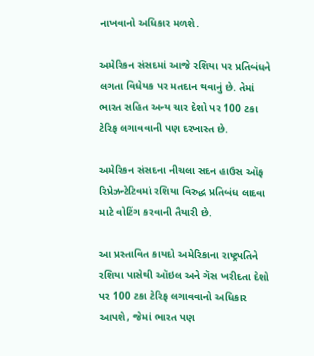નાખવાનો અધિકાર મળશે.

અમેરિકન સંસદમાં આજે રશિયા પર પ્રતિબંધને લગતા વિધેયક પર મતદાન થવાનું છે. તેમાં ભારત સહિત અન્ય ચાર દેશો પર 100 ટકા ટેરિફ લગાવવાની પણ દરખાસ્ત છે.

અમેરિકન સંસદના નીચલા સદન હાઉસ ઑફ રિપ્રેઝન્ટેટિવમાં રશિયા વિરુદ્ધ પ્રતિબંધ લાદવા માટે વોટિંગ કરવાની તૈયારી છે.

આ પ્રસ્તાવિત કાયદો અમેરિકાના રાષ્ટ્રપતિને રશિયા પાસેથી ઑઇલ અને ગૅસ ખરીદતા દેશો પર 100 ટકા ટેરિફ લગાવવાનો અધિકાર આપશે, જેમાં ભારત પણ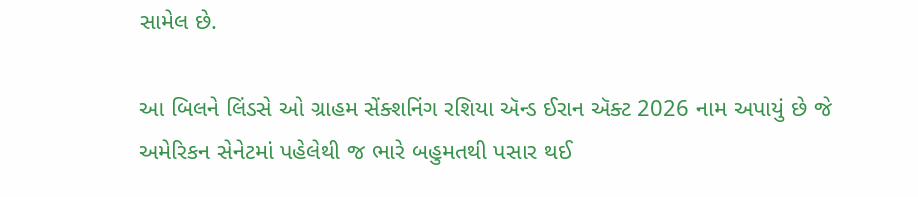સામેલ છે.

આ બિલને લિંડસે ઓ ગ્રાહમ સેંક્શનિંગ રશિયા ઍન્ડ ઈરાન ઍક્ટ 2026 નામ અપાયું છે જે અમેરિકન સેનેટમાં પહેલેથી જ ભારે બહુમતથી પસાર થઈ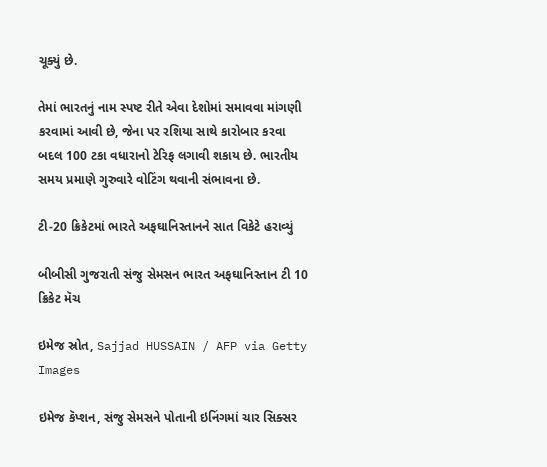ચૂક્યું છે.

તેમાં ભારતનું નામ સ્પષ્ટ રીતે એવા દેશોમાં સમાવવા માંગણી કરવામાં આવી છે, જેના પર રશિયા સાથે કારોબાર કરવા બદલ 100 ટકા વધારાનો ટેરિફ લગાવી શકાય છે. ભારતીય સમય પ્રમાણે ગુરુવારે વોટિંગ થવાની સંભાવના છે.

ટી-20 ક્રિકેટમાં ભારતે અફઘાનિસ્તાનને સાત વિકેટે હરાવ્યું

બીબીસી ગુજરાતી સંજુ સેમસન ભારત અફઘાનિસ્તાન ટી 10 ક્રિકેટ મૅચ

ઇમેજ સ્રોત, Sajjad HUSSAIN / AFP via Getty Images

ઇમેજ કૅપ્શન, સંજુ સેમસને પોતાની ઇનિંગમાં ચાર સિક્સર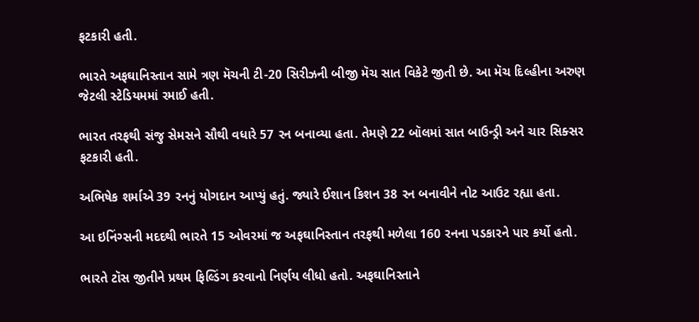ફટકારી હતી.

ભારતે અફઘાનિસ્તાન સામે ત્રણ મૅચની ટી-20 સિરીઝની બીજી મૅચ સાત વિકેટે જીતી છે. આ મૅચ દિલ્હીના અરુણ જેટલી સ્ટેડિયમમાં રમાઈ હતી.

ભારત તરફથી સંજુ સેમસને સૌથી વધારે 57 રન બનાવ્યા હતા. તેમણે 22 બૉલમાં સાત બાઉન્ડ્રી અને ચાર સિક્સર ફટકારી હતી.

અભિષેક શર્માએ 39 રનનું યોગદાન આપ્યું હતું. જ્યારે ઈશાન કિશન 38 રન બનાવીને નોટ આઉટ રહ્યા હતા.

આ ઇનિંગ્સની મદદથી ભારતે 15 ઓવરમાં જ અફઘાનિસ્તાન તરફથી મળેલા 160 રનના પડકારને પાર કર્યો હતો.

ભારતે ટૉસ જીતીને પ્રથમ ફિલ્ડિંગ કરવાનો નિર્ણય લીધો હતો. અફઘાનિસ્તાને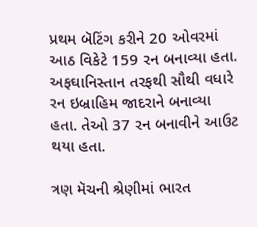પ્રથમ બૅટિંગ કરીને 20 ઓવરમાં આઠ વિકેટે 159 રન બનાવ્યા હતા. અફઘાનિસ્તાન તરફથી સૌથી વધારે રન ઇબ્રાહિમ જાદરાને બનાવ્યા હતા. તેઓ 37 રન બનાવીને આઉટ થયા હતા.

ત્રણ મૅચની શ્રેણીમાં ભારત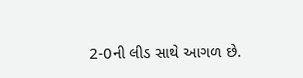2-0ની લીડ સાથે આગળ છે.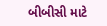બીબીસી માટે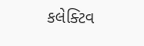કલેક્ટિવ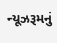ન્યૂઝરૂમનું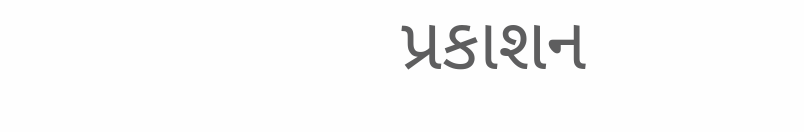પ્રકાશન